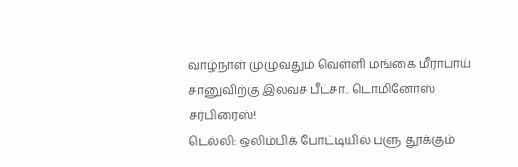வாழ்நாள் முழுவதும் வெள்ளி மங்கை மீராபாய் சானுவிற்கு இலவச பீட்சா.. டொமினோஸ் சர்பிரைஸ்!
டெல்லி: ஒலிம்பிக் போட்டியில் பளு தூக்கும்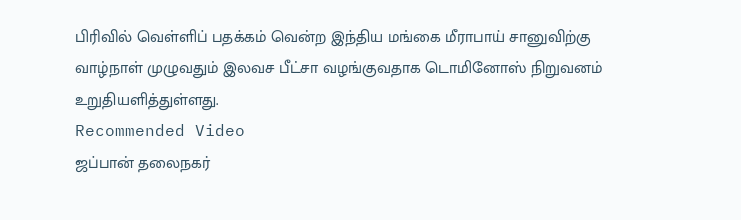பிரிவில் வெள்ளிப் பதக்கம் வென்ற இந்திய மங்கை மீராபாய் சானுவிற்கு வாழ்நாள் முழுவதும் இலவச பீட்சா வழங்குவதாக டொமினோஸ் நிறுவனம் உறுதியளித்துள்ளது.
Recommended Video
ஜப்பான் தலைநகர்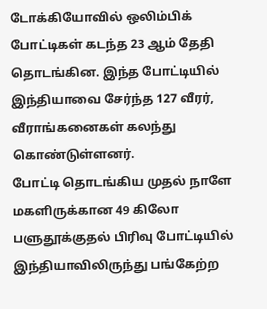டோக்கியோவில் ஒலிம்பிக் போட்டிகள் கடந்த 23 ஆம் தேதி தொடங்கின. இந்த போட்டியில் இந்தியாவை சேர்ந்த 127 வீரர், வீராங்கனைகள் கலந்து கொண்டுள்ளனர்.
போட்டி தொடங்கிய முதல் நாளே மகளிருக்கான 49 கிலோ பளுதூக்குதல் பிரிவு போட்டியில் இந்தியாவிலிருந்து பங்கேற்ற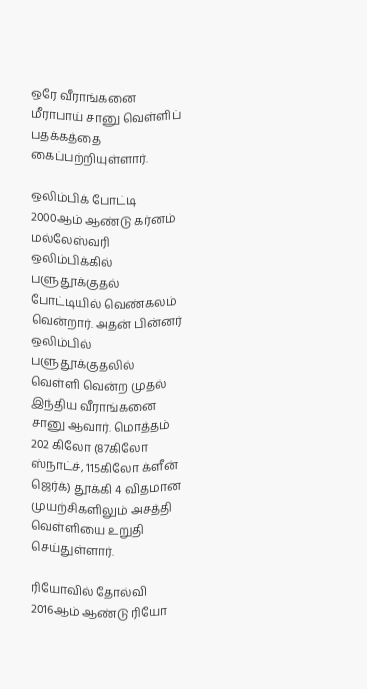ஒரே வீராங்கனை மீராபாய் சானு வெள்ளிப் பதக்கத்தை கைப்பற்றியுள்ளார்.

ஒலிம்பிக் போட்டி
2000ஆம் ஆண்டு கர்னம் மல்லேஸ்வரி ஒலிம்பிக்கில் பளுதூக்குதல் போட்டியில் வெண்கலம் வென்றார். அதன் பின்னர் ஒலிம்பில் பளுதூக்குதலில் வெள்ளி வென்ற முதல் இந்திய வீராங்கனை சானு ஆவார். மொத்தம் 202 கிலோ (87கிலோ ஸ்நாட்ச், 115கிலோ க்ளீன் ஜெர்க்) தூக்கி 4 விதமான முயற்சிகளிலும் அசத்தி வெள்ளியை உறுதி செய்துள்ளார்.

ரியோவில் தோல்வி
2016ஆம் ஆண்டு ரியோ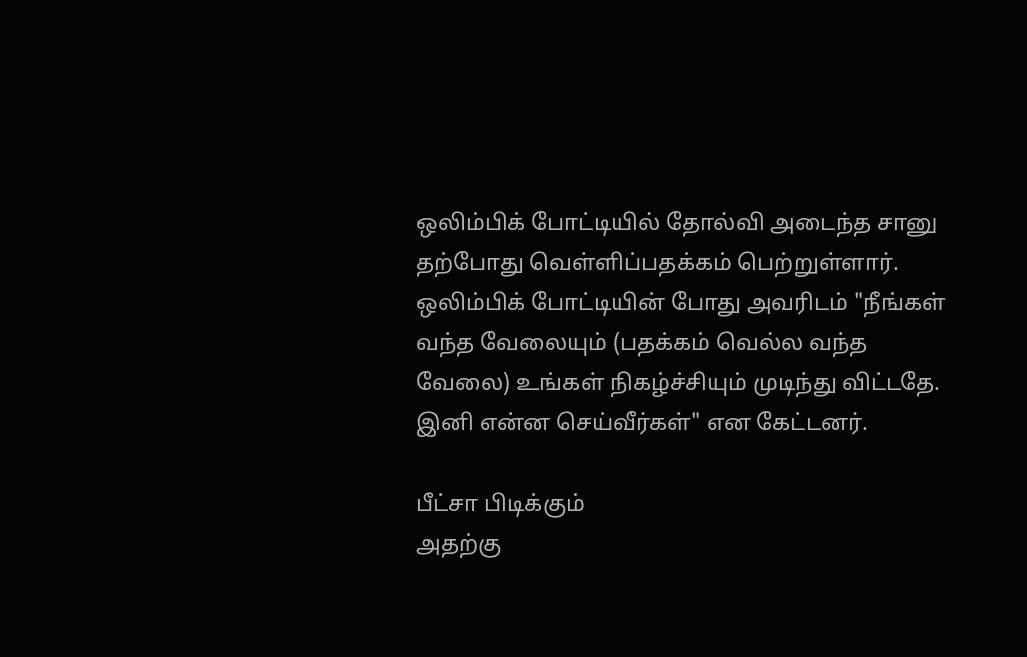ஒலிம்பிக் போட்டியில் தோல்வி அடைந்த சானு தற்போது வெள்ளிப்பதக்கம் பெற்றுள்ளார். ஒலிம்பிக் போட்டியின் போது அவரிடம் "நீங்கள் வந்த வேலையும் (பதக்கம் வெல்ல வந்த வேலை) உங்கள் நிகழ்ச்சியும் முடிந்து விட்டதே. இனி என்ன செய்வீர்கள்" என கேட்டனர்.

பீட்சா பிடிக்கும்
அதற்கு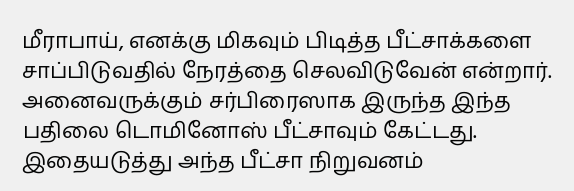மீராபாய், எனக்கு மிகவும் பிடித்த பீட்சாக்களை சாப்பிடுவதில் நேரத்தை செலவிடுவேன் என்றார். அனைவருக்கும் சர்பிரைஸாக இருந்த இந்த பதிலை டொமினோஸ் பீட்சாவும் கேட்டது. இதையடுத்து அந்த பீட்சா நிறுவனம்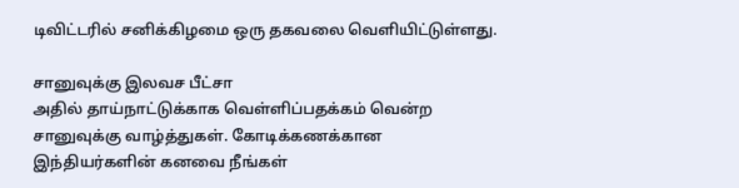டிவிட்டரில் சனிக்கிழமை ஒரு தகவலை வெளியிட்டுள்ளது.

சானுவுக்கு இலவச பீட்சா
அதில் தாய்நாட்டுக்காக வெள்ளிப்பதக்கம் வென்ற சானுவுக்கு வாழ்த்துகள். கோடிக்கணக்கான இந்தியர்களின் கனவை நீங்கள்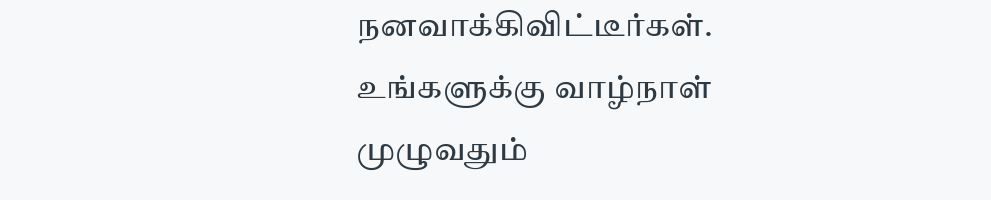நனவாக்கிவிட்டீர்கள். உங்களுக்கு வாழ்நாள் முழுவதும்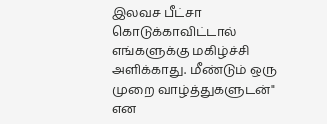இலவச பீட்சா கொடுக்காவிட்டால் எங்களுக்கு மகிழ்ச்சி அளிக்காது. மீண்டும் ஒரு முறை வாழ்த்துகளுடன்" என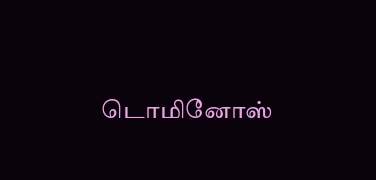டொமினோஸ்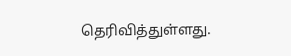தெரிவித்துள்ளது.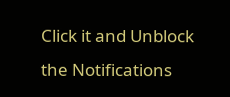Click it and Unblock the Notifications